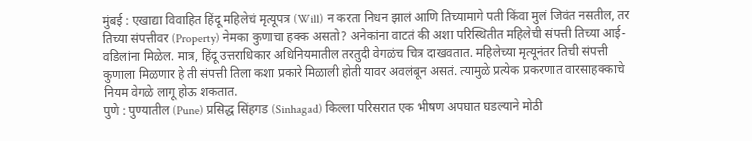मुंबई : एखाद्या विवाहित हिंदू महिलेचं मृत्यूपत्र (Will) न करता निधन झालं आणि तिच्यामागे पती किंवा मुलं जिवंत नसतील, तर तिच्या संपत्तीवर (Property) नेमका कुणाचा हक्क असतो? अनेकांना वाटतं की अशा परिस्थितीत महिलेची संपत्ती तिच्या आई-वडिलांना मिळेल. मात्र, हिंदू उत्तराधिकार अधिनियमातील तरतुदी वेगळंच चित्र दाखवतात. महिलेच्या मृत्यूनंतर तिची संपत्ती कुणाला मिळणार हे ती संपत्ती तिला कशा प्रकारे मिळाली होती यावर अवलंबून असतं. त्यामुळे प्रत्येक प्रकरणात वारसाहक्काचे नियम वेगळे लागू होऊ शकतात.
पुणे : पुण्यातील (Pune) प्रसिद्ध सिंहगड (Sinhagad) किल्ला परिसरात एक भीषण अपघात घडल्याने मोठी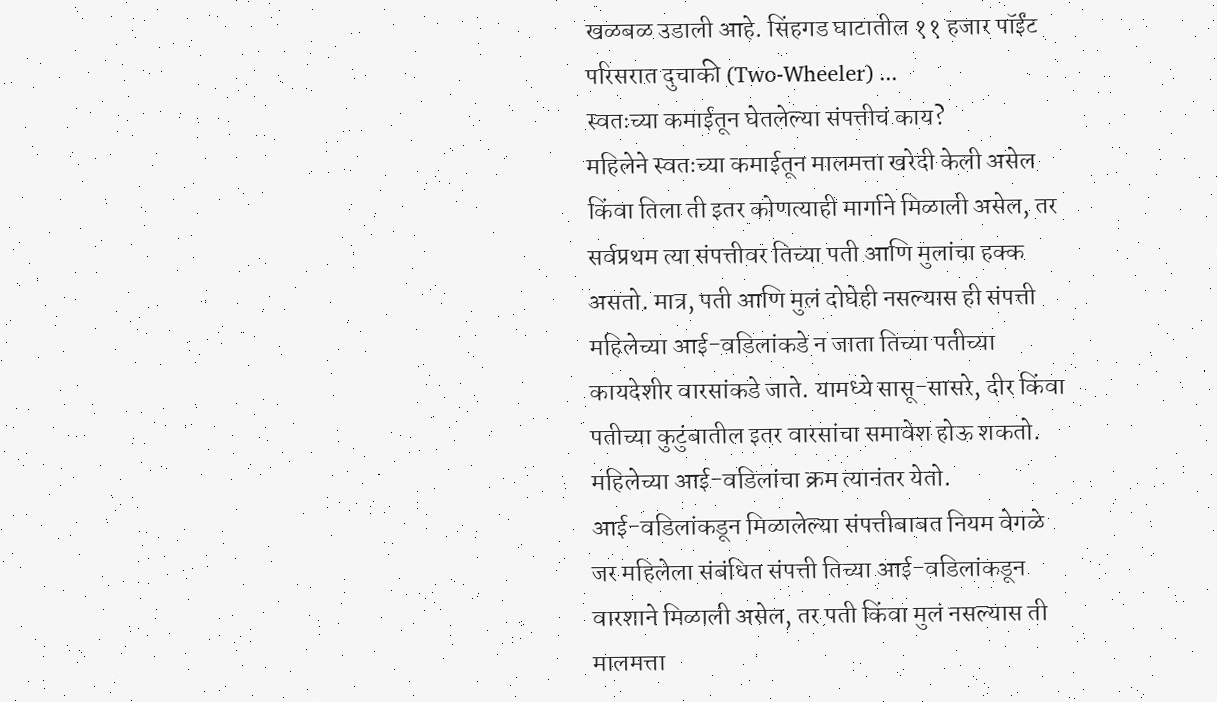खळबळ उडाली आहे. सिंहगड घाटातील ११ हजार पॉईंट परिसरात दुचाकी (Two-Wheeler) ...
स्वतःच्या कमाईतून घेतलेल्या संपत्तीचं काय?
महिलेने स्वतःच्या कमाईतून मालमत्ता खरेदी केली असेल किंवा तिला ती इतर कोणत्याही मार्गाने मिळाली असेल, तर सर्वप्रथम त्या संपत्तीवर तिच्या पती आणि मुलांचा हक्क असतो. मात्र, पती आणि मुलं दोघेही नसल्यास ही संपत्ती महिलेच्या आई-वडिलांकडे न जाता तिच्या पतीच्या कायदेशीर वारसांकडे जाते. यामध्ये सासू-सासरे, दीर किंवा पतीच्या कुटुंबातील इतर वारसांचा समावेश होऊ शकतो. महिलेच्या आई-वडिलांचा क्रम त्यानंतर येतो.
आई-वडिलांकडून मिळालेल्या संपत्तीबाबत नियम वेगळे
जर महिलेला संबंधित संपत्ती तिच्या आई-वडिलांकडून वारशाने मिळाली असेल, तर पती किंवा मुलं नसल्यास ती मालमत्ता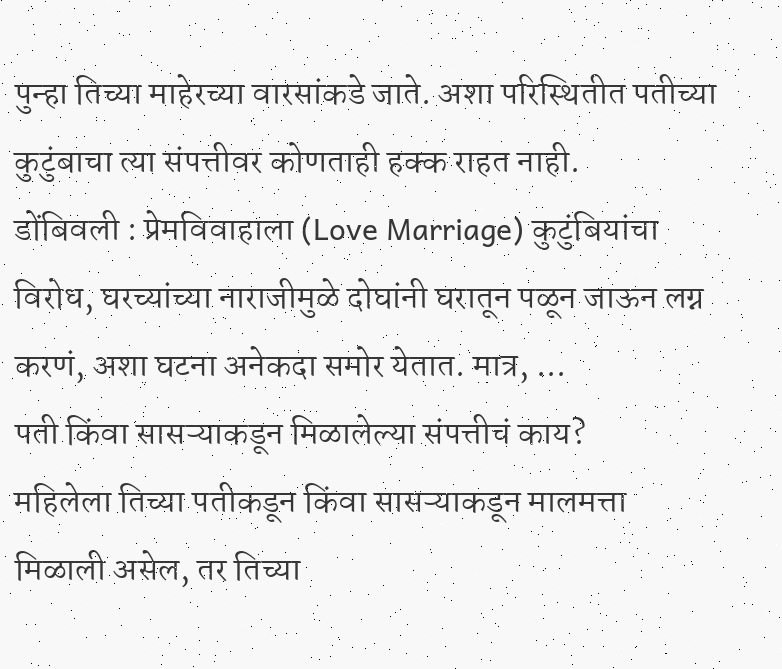पुन्हा तिच्या माहेरच्या वारसांकडे जाते. अशा परिस्थितीत पतीच्या कुटुंबाचा त्या संपत्तीवर कोणताही हक्क राहत नाही.
डोंबिवली : प्रेमविवाहाला (Love Marriage) कुटुंबियांचा विरोध, घरच्यांच्या नाराजीमुळे दोघांनी घरातून पळून जाऊन लग्न करणं, अशा घटना अनेकदा समोर येतात. मात्र, ...
पती किंवा सासऱ्याकडून मिळालेल्या संपत्तीचं काय?
महिलेला तिच्या पतीकडून किंवा सासऱ्याकडून मालमत्ता मिळाली असेल, तर तिच्या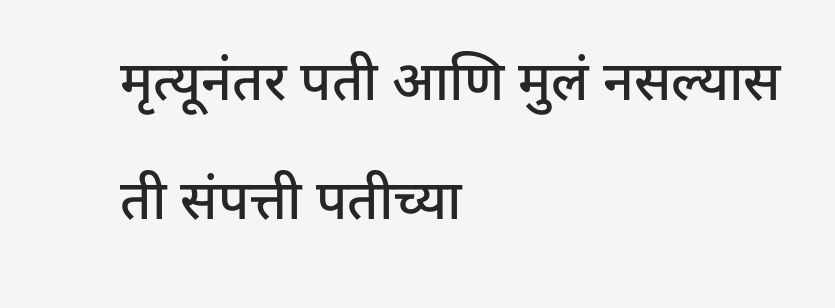मृत्यूनंतर पती आणि मुलं नसल्यास ती संपत्ती पतीच्या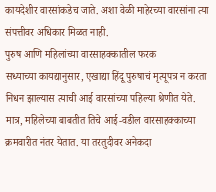कायदेशीर वारसांकडेच जाते. अशा वेळी माहेरच्या वारसांना त्या संपत्तीवर अधिकार मिळत नाही.
पुरुष आणि महिलांच्या वारसाहक्कातील फरक
सध्याच्या कायद्यानुसार, एखाद्या हिंदू पुरुषाचं मृत्यूपत्र न करता निधन झाल्यास त्याची आई वारसांच्या पहिल्या श्रेणीत येते. मात्र, महिलेच्या बाबतीत तिचे आई-वडील वारसाहक्काच्या क्रमवारीत नंतर येतात. या तरतुदीवर अनेकदा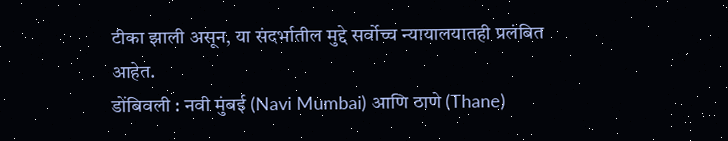टीका झाली असून, या संदर्भातील मुद्दे सर्वोच्च न्यायालयातही प्रलंबित आहेत.
डोंबिवली : नवी मुंबई (Navi Mumbai) आणि ठाणे (Thane)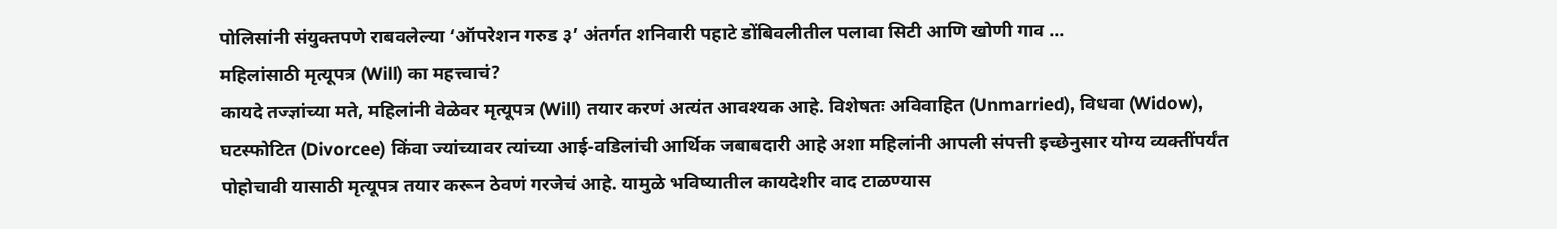पोलिसांनी संयुक्तपणे राबवलेल्या ‘ऑपरेशन गरुड ३’ अंतर्गत शनिवारी पहाटे डोंबिवलीतील पलावा सिटी आणि खोणी गाव ...
महिलांसाठी मृत्यूपत्र (Will) का महत्त्वाचं?
कायदे तज्ज्ञांच्या मते, महिलांनी वेळेवर मृत्यूपत्र (Will) तयार करणं अत्यंत आवश्यक आहे. विशेषतः अविवाहित (Unmarried), विधवा (Widow), घटस्फोटित (Divorcee) किंवा ज्यांच्यावर त्यांच्या आई-वडिलांची आर्थिक जबाबदारी आहे अशा महिलांनी आपली संपत्ती इच्छेनुसार योग्य व्यक्तींपर्यंत पोहोचावी यासाठी मृत्यूपत्र तयार करून ठेवणं गरजेचं आहे. यामुळे भविष्यातील कायदेशीर वाद टाळण्यास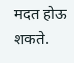मदत होऊ शकते.